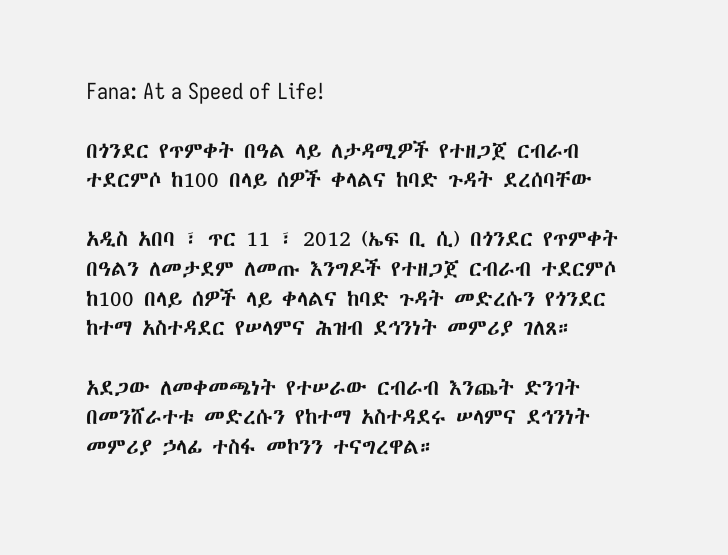Fana: At a Speed of Life!

በጎንደር የጥምቀት በዓል ላይ ለታዳሚዎች የተዘጋጀ ርብራብ ተደርምሶ ከ100 በላይ ሰዎች ቀላልና ከባድ ጉዳት ደረሰባቸው

አዲስ አበባ ፣ ጥር 11 ፣ 2012 (ኤፍ ቢ ሲ) በጎንደር የጥምቀት በዓልን ለመታደም ለመጡ እንግዶች የተዘጋጀ ርብራብ ተደርምሶ ከ100 በላይ ሰዎች ላይ ቀላልና ከባድ ጉዳት መድረሱን የጎንደር ከተማ አስተዳደር የሠላምና ሕዝብ ደኅንነት መምሪያ ገለጸ።

አደጋው ለመቀመጫነት የተሠራው ርብራብ እንጨት ድንገት በመንሸራተቱ መድረሱን የከተማ አስተዳደሩ ሠላምና ደኅንነት መምሪያ ኃላፊ ተስፋ መኮንን ተናግረዋል።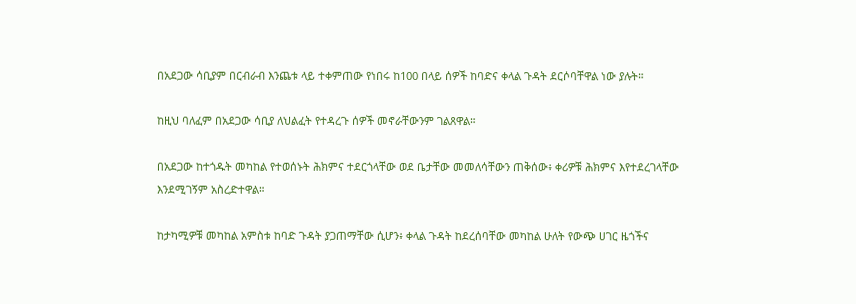በአደጋው ሳቢያም በርብራብ እንጨቱ ላይ ተቀምጠው የነበሩ ከ100 በላይ ሰዎች ከባድና ቀላል ጉዳት ደርሶባቸዋል ነው ያሉት።

ከዚህ ባለፈም በአደጋው ሳቢያ ለህልፈት የተዳረጉ ሰዎች መኖራቸውንም ገልጸዋል።

በአደጋው ከተጎዱት መካከል የተወሰኑት ሕክምና ተደርጎላቸው ወደ ቤታቸው መመለሳቸውን ጠቅሰው፥ ቀሪዎቹ ሕክምና እየተደረገላቸው እንደሚገኝም አስረድተዋል።

ከታካሚዎቹ መካከል አምስቱ ከባድ ጉዳት ያጋጠማቸው ሲሆን፥ ቀላል ጉዳት ከደረሰባቸው መካከል ሁለት የውጭ ሀገር ዜጎችና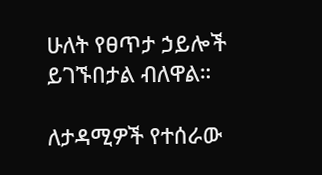ሁለት የፀጥታ ኃይሎች ይገኙበታል ብለዋል።

ለታዳሚዎች የተሰራው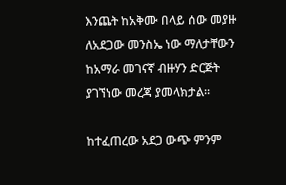እንጨት ከአቅሙ በላይ ሰው መያዙ ለአደጋው መንስኤ ነው ማለታቸውን ከአማራ መገናኛ ብዙሃን ድርጅት ያገኘነው መረጃ ያመላክታል።

ከተፈጠረው አደጋ ውጭ ምንም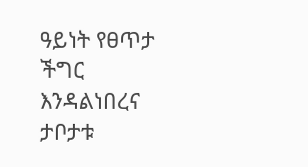ዓይነት የፀጥታ ችግር እንዳልነበረና ታቦታቱ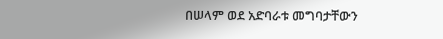በሠላም ወደ አድባራቱ መግባታቸውን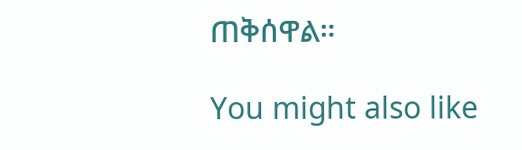ጠቅሰዋል።

You might also like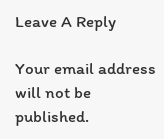Leave A Reply

Your email address will not be published.